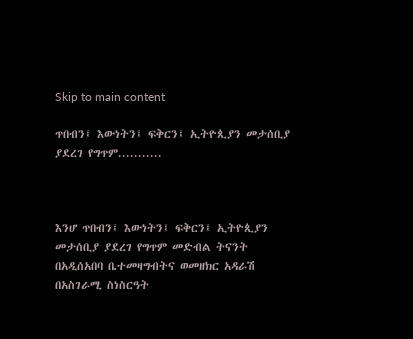Skip to main content

ጥበብን፤ እውነትን፤ ፍቅርን፤ ኢትዮጲያን መታሰቢያ ያደረገ የግጥም...........



እንሆ ጥበብን፤ እውነትን፤ ፍቅርን፤ ኢትዮጲያን መታሰቢያ ያደረገ የግጥም መድብል ትናንት በአዲሰአበባ ቤተመዛግብትና ወመዘክር አዳራሽ በአስገራሚ ስነስርዓት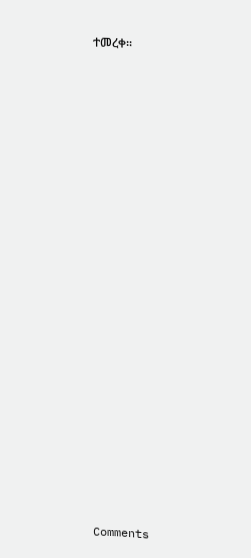ተመረቀ፡፡























Comments